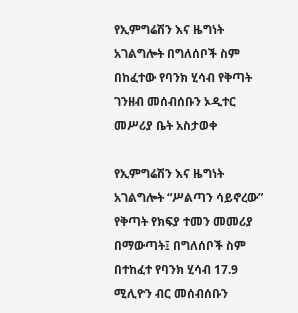የኢምግሬሽን እና ዜግነት አገልግሎት በግለሰቦች ስም በከፈተው የባንክ ሂሳብ የቅጣት ገንዘብ መሰብሰቡን ኦዲተር መሥሪያ ቤት አስታወቀ

የኢምግሬሽን እና ዜግነት አገልግሎት “ሥልጣን ሳይኖረው” የቅጣት የክፍያ ተመን መመሪያ በማውጣት፤ በግለሰቦች ስም በተከፈተ የባንክ ሂሳብ 17.9 ሚሊዮን ብር መሰብሰቡን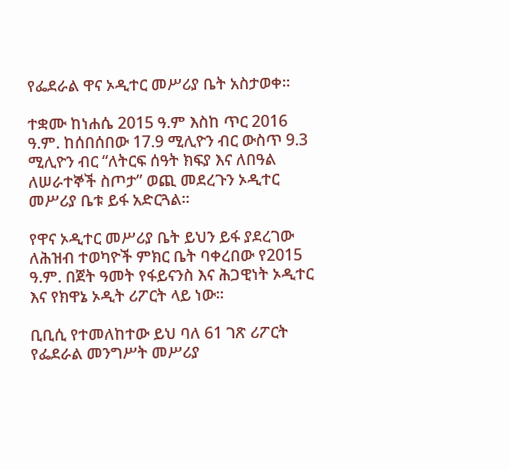የፌደራል ዋና ኦዲተር መሥሪያ ቤት አስታወቀ።

ተቋሙ ከነሐሴ 2015 ዓ.ም እስከ ጥር 2016 ዓ.ም. ከሰበሰበው 17.9 ሚሊዮን ብር ውስጥ 9.3 ሚሊዮን ብር “ለትርፍ ሰዓት ክፍያ እና ለበዓል ለሠራተኞች ስጦታ” ወጪ መደረጉን ኦዲተር መሥሪያ ቤቱ ይፋ አድርጓል።

የዋና ኦዲተር መሥሪያ ቤት ይህን ይፋ ያደረገው ለሕዝብ ተወካዮች ምክር ቤት ባቀረበው የ2015 ዓ.ም. በጀት ዓመት የፋይናንስ እና ሕጋዊነት ኦዲተር እና የክዋኔ ኦዲት ሪፖርት ላይ ነው።

ቢቢሲ የተመለከተው ይህ ባለ 61 ገጽ ሪፖርት የፌደራል መንግሥት መሥሪያ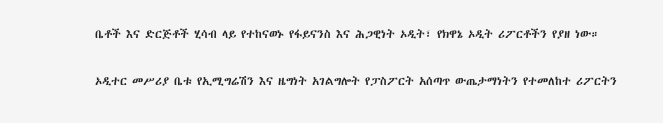ቤቶች እና ድርጅቶች ሂሳብ ላይ የተከናወኑ የፋይናንስ እና ሕጋዊነት ኦዲት፣ የክዋኔ ኦዲት ሪፖርቶችን የያዘ ነው።

ኦዲተር መሥሪያ ቤቱ የኢሚግሬሽን እና ዜግነት አገልግሎት የፓስፖርት አሰጣጥ ውጤታማነትን የተመለከተ ሪፖርትን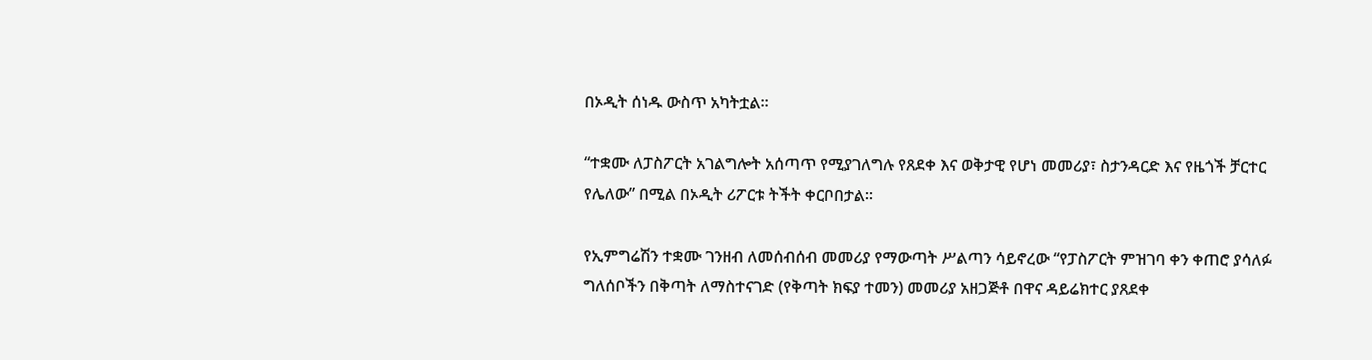በኦዲት ሰነዱ ውስጥ አካትቷል።

“ተቋሙ ለፓስፖርት አገልግሎት አሰጣጥ የሚያገለግሉ የጸደቀ እና ወቅታዊ የሆነ መመሪያ፣ ስታንዳርድ እና የዜጎች ቻርተር የሌለው” በሚል በኦዲት ሪፖርቱ ትችት ቀርቦበታል።

የኢምግሬሽን ተቋሙ ገንዘብ ለመሰብሰብ መመሪያ የማውጣት ሥልጣን ሳይኖረው “የፓስፖርት ምዝገባ ቀን ቀጠሮ ያሳለፉ ግለሰቦችን በቅጣት ለማስተናገድ (የቅጣት ክፍያ ተመን) መመሪያ አዘጋጅቶ በዋና ዳይሬክተር ያጸደቀ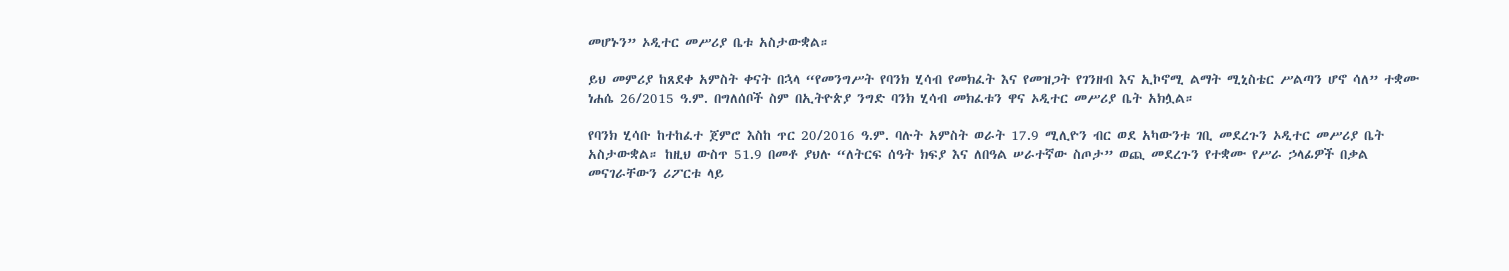መሆኑን” ኦዲተር መሥሪያ ቤቱ አስታውቋል።

ይህ መምሪያ ከጸደቀ አምስት ቀናት በኋላ “የመንግሥት የባንክ ሂሳብ የመክፈት እና የመዝጋት የገንዘብ እና ኢኮኖሚ ልማት ሚኒስቴር ሥልጣን ሆኖ ሳለ” ተቋሙ ነሐሴ 26/2015 ዓ.ም. በግለሰቦች ስም በኢትዮጵያ ንግድ ባንክ ሂሳብ መክፈቱን ዋና ኦዲተር መሥሪያ ቤት አክሏል።

የባንክ ሂሳቡ ከተከፈተ ጀምሮ እስከ ጥር 20/2016 ዓ.ም. ባሉት አምስት ወራት 17.9 ሚሊዮን ብር ወደ አካውንቱ ገቢ መደረጉን ኦዲተር መሥሪያ ቤት አስታውቋል። ከዚህ ውስጥ 51.9 በመቶ ያህሉ “ለትርፍ ሰዓት ክፍያ እና ለበዓል ሠራተኛው ስጦታ” ወጪ መደረጉን የተቋሙ የሥራ ኃላፊዎች በቃል መናገራቸውን ሪፖርቱ ላይ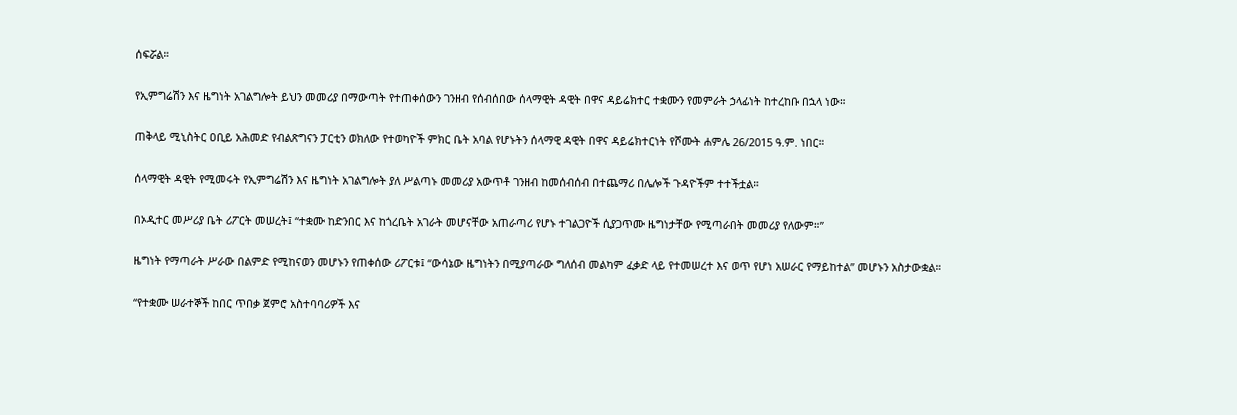ሰፍሯል።

የኢምግሬሽን እና ዜግነት አገልግሎት ይህን መመሪያ በማውጣት የተጠቀሰውን ገንዘብ የሰብሰበው ሰላማዊት ዳዊት በዋና ዳይሬክተር ተቋሙን የመምራት ኃላፊነት ከተረከቡ በኋላ ነው።

ጠቅላይ ሚኒስትር ዐቢይ አሕመድ የብልጽግናን ፓርቲን ወክለው የተወካዮች ምክር ቤት አባል የሆኑትን ሰላማዊ ዳዊት በዋና ዳይሬክተርነት የሾሙት ሐምሌ 26/2015 ዓ.ም. ነበር።

ሰላማዊት ዳዊት የሚመሩት የኢምግሬሽን እና ዜግነት አገልግሎት ያለ ሥልጣኑ መመሪያ አውጥቶ ገንዘብ ከመሰብሰብ በተጨማሪ በሌሎች ጉዳዮችም ተተችቷል።

በኦዲተር መሥሪያ ቤት ሪፖርት መሠረት፤ “ተቋሙ ከድንበር እና ከጎረቤት አገራት መሆናቸው አጠራጣሪ የሆኑ ተገልጋዮች ሲያጋጥሙ ዜግነታቸው የሚጣራበት መመሪያ የለውም።”

ዜግነት የማጣራት ሥራው በልምድ የሚከናወን መሆኑን የጠቀሰው ሪፖርቱ፤ “ውሳኔው ዜግነትን በሚያጣራው ግለሰብ መልካም ፈቃድ ላይ የተመሠረተ እና ወጥ የሆነ አሠራር የማይከተል” መሆኑን አስታውቋል።

“የተቋሙ ሠራተኞች ከበር ጥበቃ ጀምሮ አስተባባሪዎች እና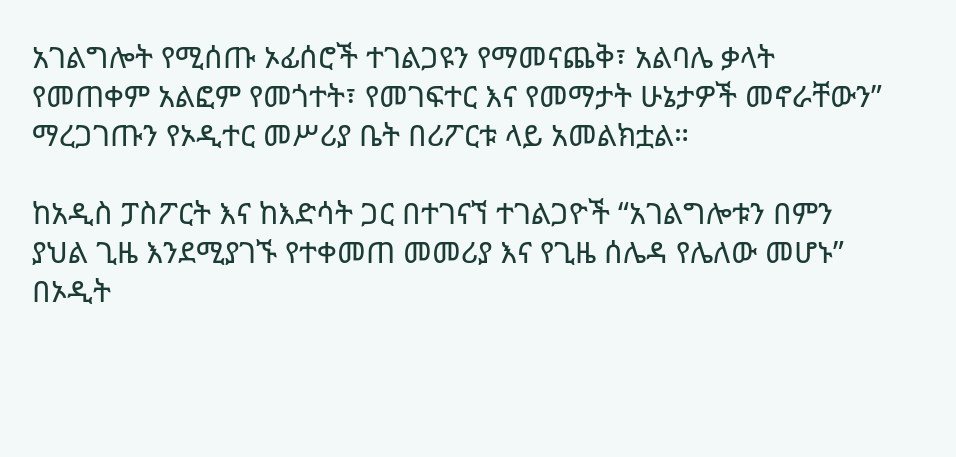አገልግሎት የሚሰጡ ኦፊሰሮች ተገልጋዩን የማመናጨቅ፣ አልባሌ ቃላት የመጠቀም አልፎም የመጎተት፣ የመገፍተር እና የመማታት ሁኔታዎች መኖራቸውን” ማረጋገጡን የኦዲተር መሥሪያ ቤት በሪፖርቱ ላይ አመልክቷል።

ከአዲስ ፓስፖርት እና ከእድሳት ጋር በተገናኘ ተገልጋዮች “አገልግሎቱን በምን ያህል ጊዜ እንደሚያገኙ የተቀመጠ መመሪያ እና የጊዜ ሰሌዳ የሌለው መሆኑ” በኦዲት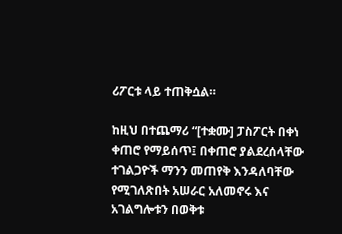ሪፖርቱ ላይ ተጠቅሷል።

ከዚህ በተጨማሪ “[ተቋሙ] ፓስፖርት በቀነ ቀጠሮ የማይሰጥ፤ በቀጠሮ ያልደረሰላቸው ተገልጋዮች ማንን መጠየቅ እንዳለባቸው የሚገለጽበት አሠራር አለመኖሩ እና አገልግሎቱን በወቅቱ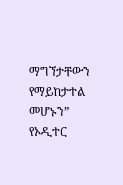ማግኘታቸውን የማይከታተል መሆኑን” የኦዲተር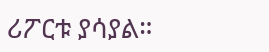ሪፖርቱ ያሳያል።